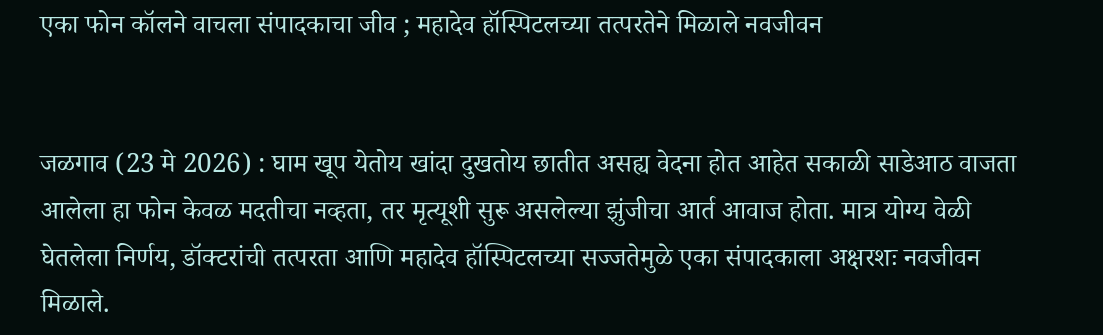एका फोन कॉलने वाचला संपादकाचा जीव ; महादेव हॉस्पिटलच्या तत्परतेने मिळाले नवजीवन


जळगाव (23 मे 2026) : घाम खूप येतोय खांदा दुखतोय छातीत असह्य वेदना होत आहेत सकाळी साडेआठ वाजता आलेला हा फोन केवळ मदतीचा नव्हता, तर मृत्यूशी सुरू असलेल्या झुंजीचा आर्त आवाज होता. मात्र योग्य वेळी घेतलेला निर्णय, डॉक्टरांची तत्परता आणि महादेव हॉस्पिटलच्या सज्जतेमुळे एका संपादकाला अक्षरशः नवजीवन मिळाले.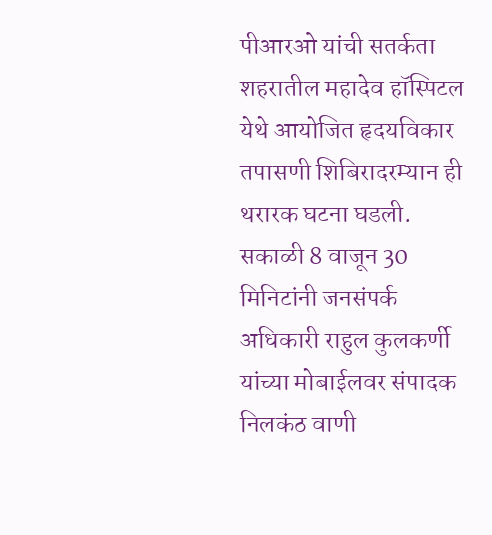पीआरओ यांची सतर्कता
शहरातील महादेव हॉस्पिटल येथे आयोजित हृदयविकार तपासणी शिबिरादरम्यान ही थरारक घटना घडली. सकाळी 8 वाजून 30 मिनिटांनी जनसंपर्क अधिकारी राहुल कुलकर्णी यांच्या मोबाईलवर संपादक निलकंठ वाणी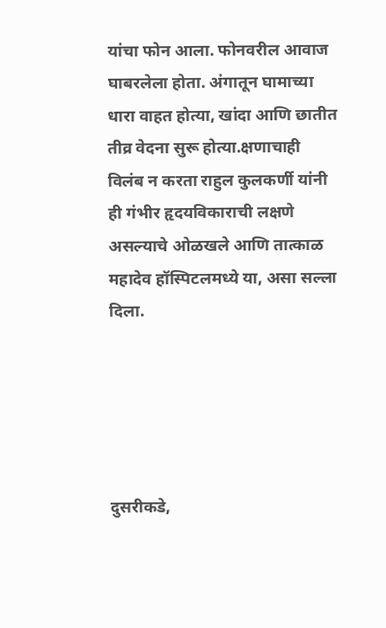यांचा फोन आला. फोनवरील आवाज घाबरलेला होता. अंगातून घामाच्या धारा वाहत होत्या, खांदा आणि छातीत तीव्र वेदना सुरू होत्या.क्षणाचाही विलंब न करता राहुल कुलकर्णी यांनी ही गंभीर हृदयविकाराची लक्षणे असल्याचे ओळखले आणि तात्काळ महादेव हॉस्पिटलमध्ये या, असा सल्ला दिला.





दुसरीकडे,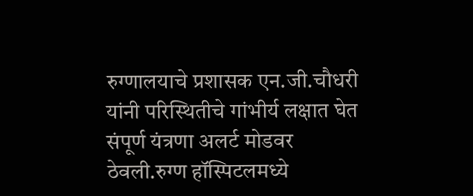रुग्णालयाचे प्रशासक एन.जी.चौधरी यांनी परिस्थितीचे गांभीर्य लक्षात घेत संपूर्ण यंत्रणा अलर्ट मोडवर ठेवली.रुग्ण हॉस्पिटलमध्ये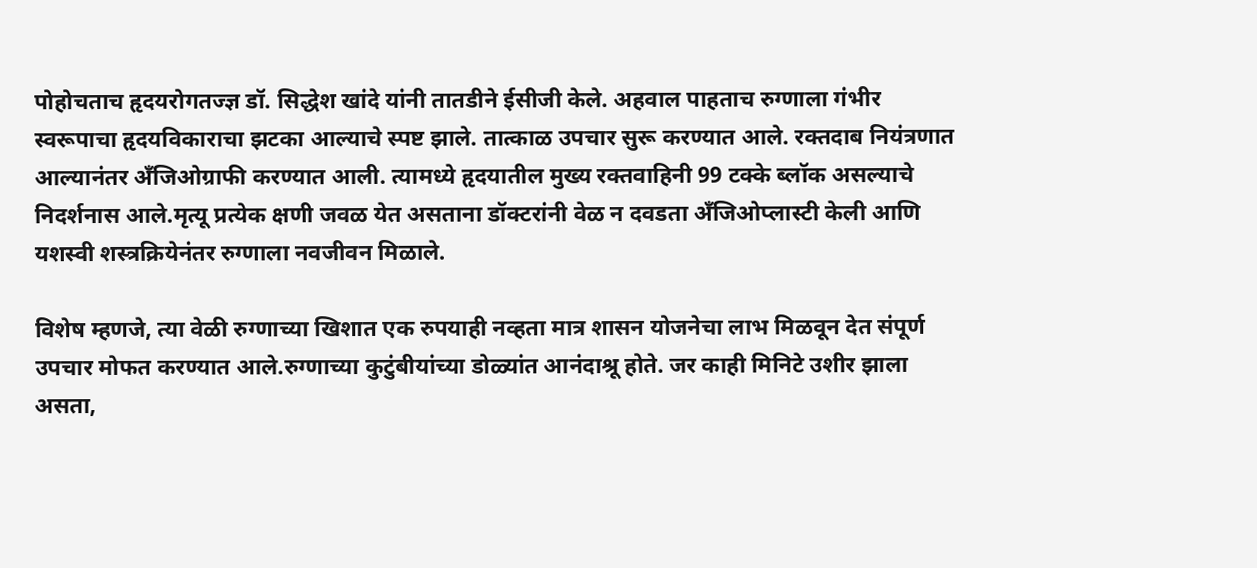पोहोचताच हृदयरोगतज्ज्ञ डॉ. सिद्धेश खांदे यांनी तातडीने ईसीजी केले. अहवाल पाहताच रुग्णाला गंभीर स्वरूपाचा हृदयविकाराचा झटका आल्याचे स्पष्ट झाले. तात्काळ उपचार सुरू करण्यात आले. रक्तदाब नियंत्रणात आल्यानंतर अँजिओग्राफी करण्यात आली. त्यामध्ये हृदयातील मुख्य रक्तवाहिनी 99 टक्के ब्लॉक असल्याचे निदर्शनास आले.मृत्यू प्रत्येक क्षणी जवळ येत असताना डॉक्टरांनी वेळ न दवडता अँजिओप्लास्टी केली आणि यशस्वी शस्त्रक्रियेनंतर रुग्णाला नवजीवन मिळाले.

विशेष म्हणजे, त्या वेळी रुग्णाच्या खिशात एक रुपयाही नव्हता मात्र शासन योजनेचा लाभ मिळवून देत संपूर्ण उपचार मोफत करण्यात आले.रुग्णाच्या कुटुंबीयांच्या डोळ्यांत आनंदाश्रू होते. जर काही मिनिटे उशीर झाला असता,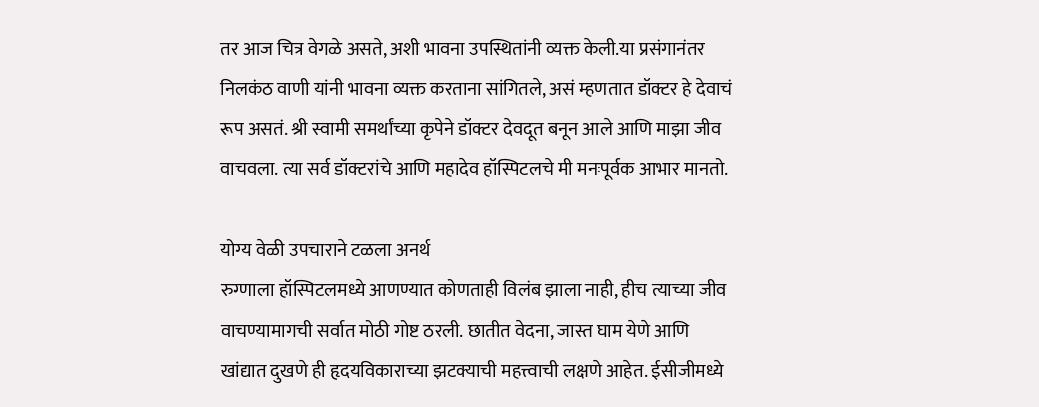तर आज चित्र वेगळे असते, अशी भावना उपस्थितांनी व्यक्त केली.या प्रसंगानंतर निलकंठ वाणी यांनी भावना व्यक्त करताना सांगितले, असं म्हणतात डॉक्टर हे देवाचं रूप असतं. श्री स्वामी समर्थांच्या कृपेने डॉक्टर देवदूत बनून आले आणि माझा जीव वाचवला. त्या सर्व डॉक्टरांचे आणि महादेव हॉस्पिटलचे मी मनःपूर्वक आभार मानतो.

योग्य वेळी उपचाराने टळला अनर्थ
रुग्णाला हॉस्पिटलमध्ये आणण्यात कोणताही विलंब झाला नाही, हीच त्याच्या जीव वाचण्यामागची सर्वात मोठी गोष्ट ठरली. छातीत वेदना, जास्त घाम येणे आणि खांद्यात दुखणे ही हृदयविकाराच्या झटक्याची महत्त्वाची लक्षणे आहेत. ईसीजीमध्ये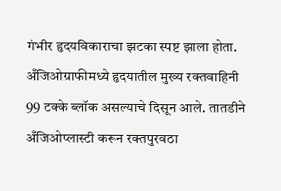गंभीर हृदयविकाराचा झटका स्पष्ट झाला होता. अँजिओग्राफीमध्ये हृदयातील मुख्य रक्तवाहिनी 99 टक्के ब्लॉक असल्याचे दिसून आले. तातडीने अँजिओप्लास्टी करून रक्तपुरवठा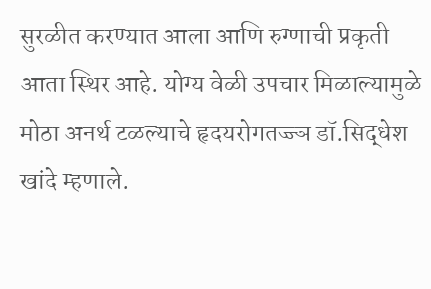सुरळीत करण्यात आला आणि रुग्णाची प्रकृती आता स्थिर आहे. योग्य वेळी उपचार मिळाल्यामुळे मोठा अनर्थ टळल्याचे हृदयरोगतज्ज्ञ डॉ.सिद्धेश खांदे म्हणाले.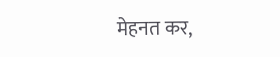मेहनत कर,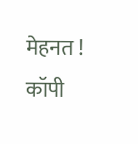मेहनत ! कॉपी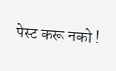पेस्ट करू नको !